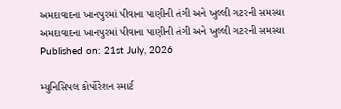અમદાવાદના ખાનપુરમાં પીવાના પાણીની તંગી અને ખુલ્લી ગટરની સમસ્યા
અમદાવાદના ખાનપુરમાં પીવાના પાણીની તંગી અને ખુલ્લી ગટરની સમસ્યા
Published on: 21st July, 2026

મ્યુનિસિપલ કોર્પોરેશન સ્માર્ટ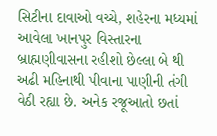સિટીના દાવાઓ વચ્ચે, શહેરના મધ્યમાં આવેલા ખાનપુર વિસ્તારના બ્રાહ્મણીવાસના રહીશો છેલ્લા બે થી અઢી મહિનાથી પીવાના પાણીની તંગી વેઠી રહ્યા છે. અનેક રજૂઆતો છતાં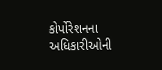કોર્પોરેશનના અધિકારીઓની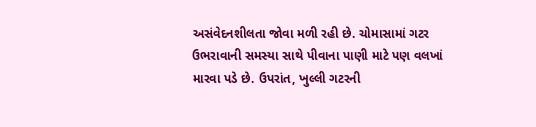અસંવેદનશીલતા જોવા મળી રહી છે. ચોમાસામાં ગટર ઉભરાવાની સમસ્યા સાથે પીવાના પાણી માટે પણ વલખાં મારવા પડે છે. ઉપરાંત, ખુલ્લી ગટરની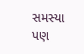સમસ્યા પણ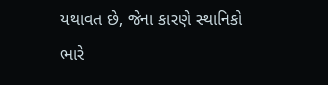યથાવત છે, જેના કારણે સ્થાનિકો ભારે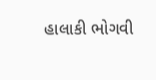હાલાકી ભોગવી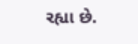રહ્યા છે.